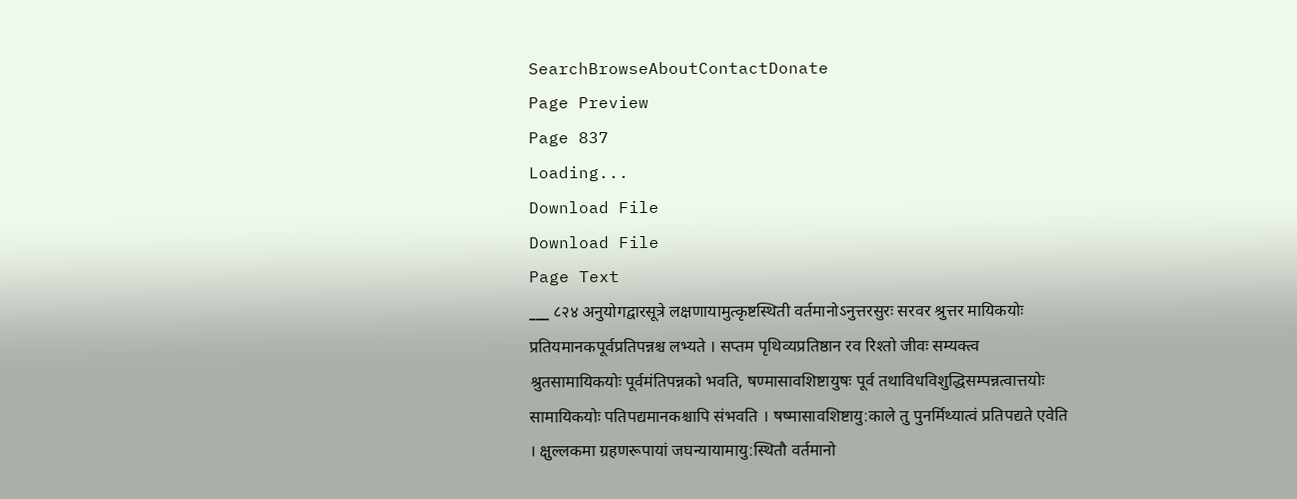SearchBrowseAboutContactDonate
Page Preview
Page 837
Loading...
Download File
Download File
Page Text
___ ८२४ अनुयोगद्वारसूत्रे लक्षणायामुत्कृष्टस्थिती वर्तमानोऽनुत्तरसुरः सरवर श्रुत्तर मायिकयोः प्रतियमानकपूर्वप्रतिपन्नश्च लभ्यते । सप्तम पृथिव्यप्रतिष्ठान रव रिश्तो जीवः सम्यक्त्व श्रुतसामायिकयोः पूर्वमंतिपन्नको भवति, षण्मासावशिष्टायुषः पूर्व तथाविधविशुद्धिसम्पन्नत्वात्तयोः सामायिकयोः पतिपद्यमानकश्चापि संभवति । षष्मासावशिष्टायु:काले तु पुनर्मिथ्यात्वं प्रतिपद्यते एवेति । क्षुल्लकमा ग्रहणरूपायां जघन्यायामायु:स्थितौ वर्तमानो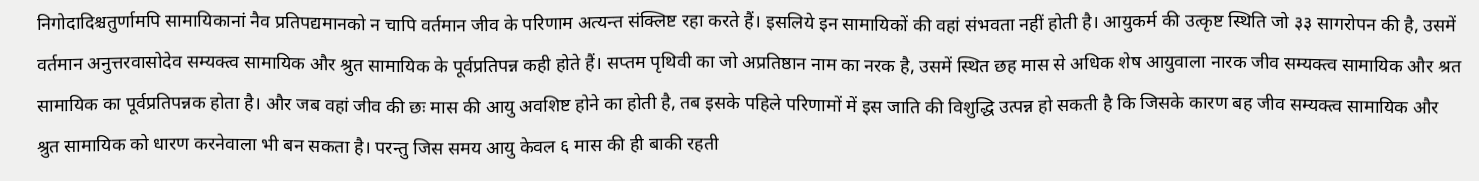निगोदादिश्चतुर्णामपि सामायिकानां नैव प्रतिपद्यमानको न चापि वर्तमान जीव के परिणाम अत्यन्त संक्लिष्ट रहा करते हैं। इसलिये इन सामायिकों की वहां संभवता नहीं होती है। आयुकर्म की उत्कृष्ट स्थिति जो ३३ सागरोपन की है, उसमें वर्तमान अनुत्तरवासोदेव सम्यक्त्व सामायिक और श्रुत सामायिक के पूर्वप्रतिपन्न कही होते हैं। सप्तम पृथिवी का जो अप्रतिष्ठान नाम का नरक है, उसमें स्थित छह मास से अधिक शेष आयुवाला नारक जीव सम्यक्त्व सामायिक और श्रत सामायिक का पूर्वप्रतिपन्नक होता है। और जब वहां जीव की छः मास की आयु अवशिष्ट होने का होती है, तब इसके पहिले परिणामों में इस जाति की विशुद्धि उत्पन्न हो सकती है कि जिसके कारण बह जीव सम्यक्त्व सामायिक और श्रुत सामायिक को धारण करनेवाला भी बन सकता है। परन्तु जिस समय आयु केवल ६ मास की ही बाकी रहती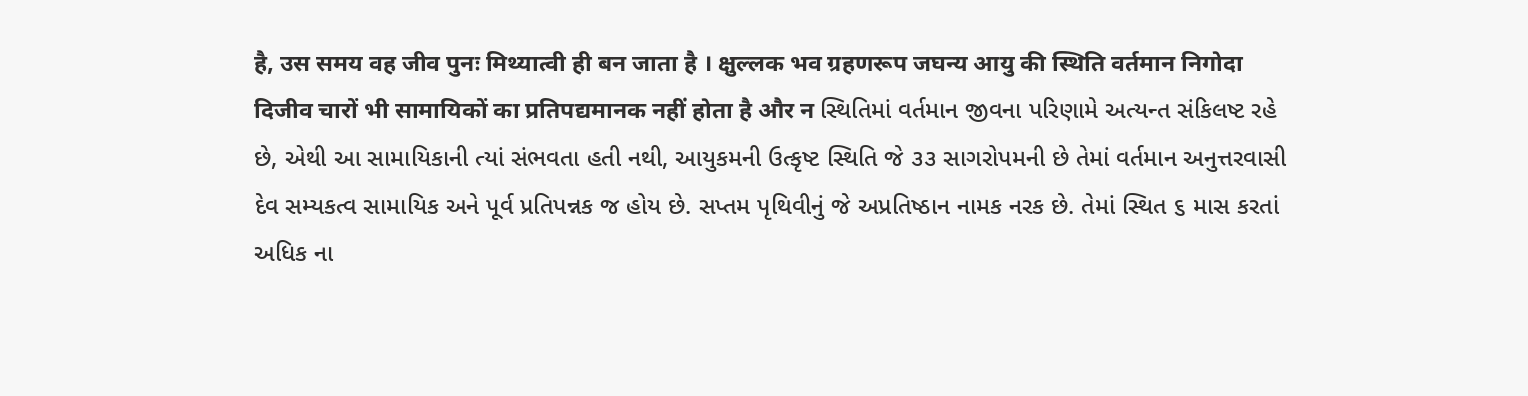है, उस समय वह जीव पुनः मिथ्यात्वी ही बन जाता है । क्षुल्लक भव ग्रहणरूप जघन्य आयु की स्थिति वर्तमान निगोदा दिजीव चारों भी सामायिकों का प्रतिपद्यमानक नहीं होता है और न સ્થિતિમાં વર્તમાન જીવના પરિણામે અત્યન્ત સંકિલષ્ટ રહે છે, એથી આ સામાયિકાની ત્યાં સંભવતા હતી નથી, આયુકમની ઉત્કૃષ્ટ સ્થિતિ જે ૩૩ સાગરોપમની છે તેમાં વર્તમાન અનુત્તરવાસી દેવ સમ્યકત્વ સામાયિક અને પૂર્વ પ્રતિપન્નક જ હોય છે. સપ્તમ પૃથિવીનું જે અપ્રતિષ્ઠાન નામક નરક છે. તેમાં સ્થિત ૬ માસ કરતાં અધિક ના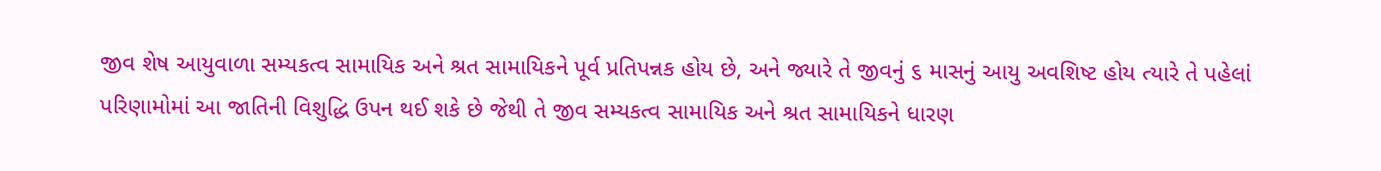જીવ શેષ આયુવાળા સમ્યકત્વ સામાયિક અને શ્રત સામાયિકને પૂર્વ પ્રતિપન્નક હોય છે, અને જ્યારે તે જીવનું ૬ માસનું આયુ અવશિષ્ટ હોય ત્યારે તે પહેલાં પરિણામોમાં આ જાતિની વિશુદ્ધિ ઉપન થઈ શકે છે જેથી તે જીવ સમ્યકત્વ સામાયિક અને શ્રત સામાયિકને ધારણ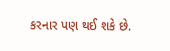કરનાર પણ થઈ શકે છે.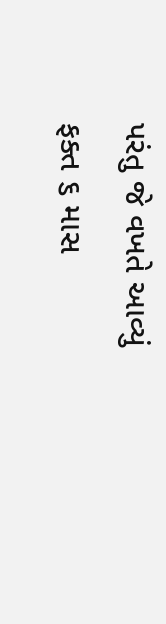પરંતુ જે વખતે આવ્યું ફક્ત ૬ માસ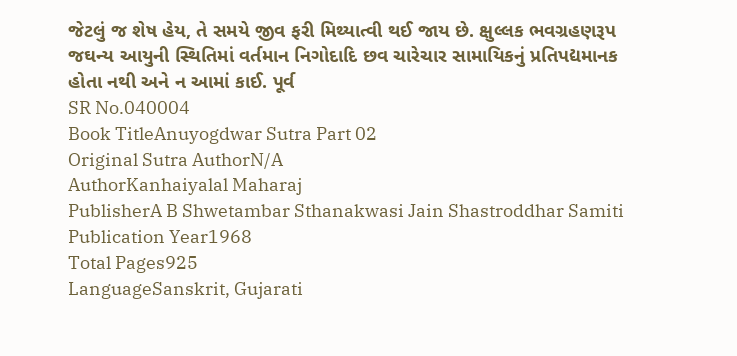જેટલું જ શેષ હેય, તે સમયે જીવ ફરી મિથ્યાત્વી થઈ જાય છે. ક્ષુલ્લક ભવગ્રહણરૂપ જઘન્ય આયુની સ્થિતિમાં વર્તમાન નિગોદાદિ છવ ચારેચાર સામાયિકનું પ્રતિપદ્યમાનક હોતા નથી અને ન આમાં કાઈ. પૂર્વ
SR No.040004
Book TitleAnuyogdwar Sutra Part 02
Original Sutra AuthorN/A
AuthorKanhaiyalal Maharaj
PublisherA B Shwetambar Sthanakwasi Jain Shastroddhar Samiti
Publication Year1968
Total Pages925
LanguageSanskrit, Gujarati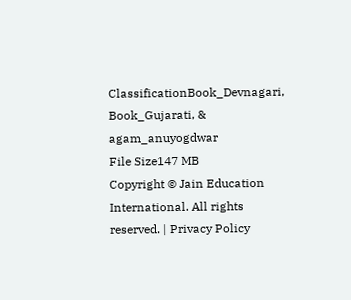ClassificationBook_Devnagari, Book_Gujarati, & agam_anuyogdwar
File Size147 MB
Copyright © Jain Education International. All rights reserved. | Privacy Policy